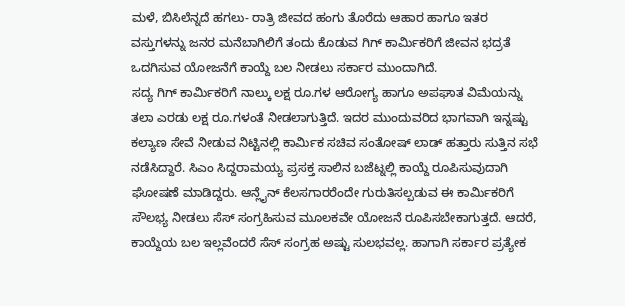ಮಳೆ, ಬಿಸಿಲೆನ್ನದೆ ಹಗಲು- ರಾತ್ರಿ ಜೀವದ ಹಂಗು ತೊರೆದು ಆಹಾರ ಹಾಗೂ ಇತರ ವಸ್ತುಗಳನ್ನು ಜನರ ಮನೆಬಾಗಿಲಿಗೆ ತಂದು ಕೊಡುವ ಗಿಗ್ ಕಾರ್ವಿುಕರಿಗೆ ಜೀವನ ಭದ್ರತೆ ಒದಗಿಸುವ ಯೋಜನೆಗೆ ಕಾಯ್ದೆ ಬಲ ನೀಡಲು ಸರ್ಕಾರ ಮುಂದಾಗಿದೆ.
ಸದ್ಯ ಗಿಗ್ ಕಾರ್ವಿುಕರಿಗೆ ನಾಲ್ಕು ಲಕ್ಷ ರೂ.ಗಳ ಆರೋಗ್ಯ ಹಾಗೂ ಅಪಘಾತ ವಿಮೆಯನ್ನು ತಲಾ ಎರಡು ಲಕ್ಷ ರೂ.ಗಳಂತೆ ನೀಡಲಾಗುತ್ತಿದೆ. ಇದರ ಮುಂದುವರಿದ ಭಾಗವಾಗಿ ಇನ್ನಷ್ಟು ಕಲ್ಯಾಣ ಸೇವೆ ನೀಡುವ ನಿಟ್ಟಿನಲ್ಲಿ ಕಾರ್ವಿುಕ ಸಚಿವ ಸಂತೋಷ್ ಲಾಡ್ ಹತ್ತಾರು ಸುತ್ತಿನ ಸಭೆ ನಡೆಸಿದ್ದಾರೆ. ಸಿಎಂ ಸಿದ್ದರಾಮಯ್ಯ ಪ್ರಸಕ್ತ ಸಾಲಿನ ಬಜೆಟ್ನಲ್ಲಿ ಕಾಯ್ದೆ ರೂಪಿಸುವುದಾಗಿ ಘೋಷಣೆ ಮಾಡಿದ್ದರು. ಆನ್ಲೈನ್ ಕೆಲಸಗಾರರೆಂದೇ ಗುರುತಿಸಲ್ಪಡುವ ಈ ಕಾರ್ವಿುಕರಿಗೆ ಸೌಲಭ್ಯ ನೀಡಲು ಸೆಸ್ ಸಂಗ್ರಹಿಸುವ ಮೂಲಕವೇ ಯೋಜನೆ ರೂಪಿಸಬೇಕಾಗುತ್ತದೆ. ಆದರೆ, ಕಾಯ್ದೆಯ ಬಲ ಇಲ್ಲವೆಂದರೆ ಸೆಸ್ ಸಂಗ್ರಹ ಅಷ್ಟು ಸುಲಭವಲ್ಲ. ಹಾಗಾಗಿ ಸರ್ಕಾರ ಪ್ರತ್ಯೇಕ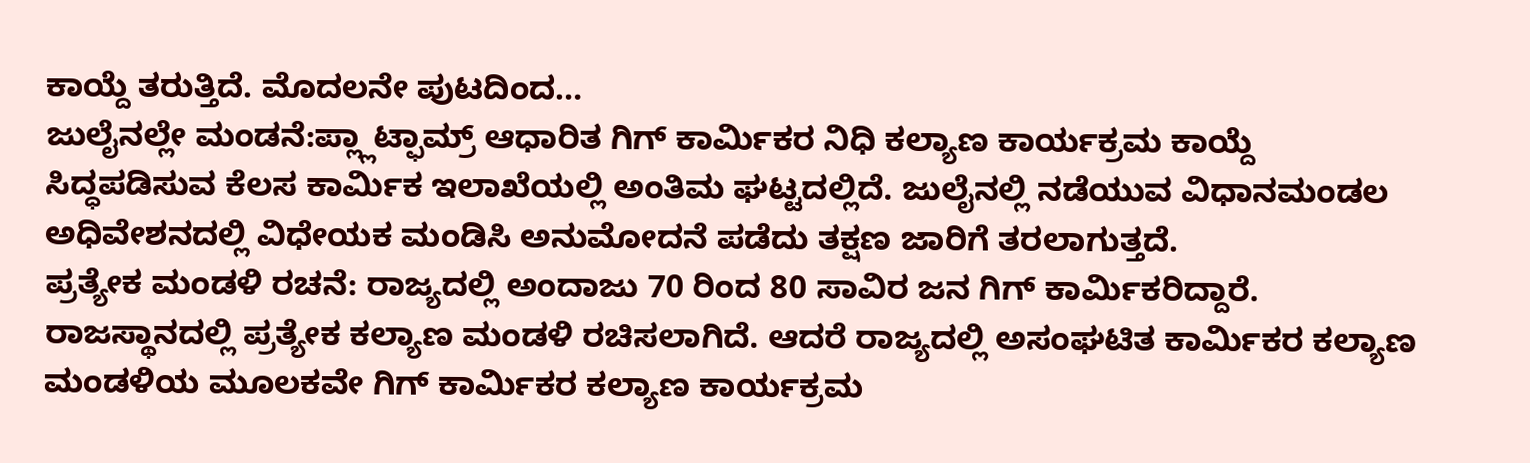ಕಾಯ್ದೆ ತರುತ್ತಿದೆ. ಮೊದಲನೇ ಪುಟದಿಂದ…
ಜುಲೈನಲ್ಲೇ ಮಂಡನೆ:ಪ್ಲ್ಲಾಟ್ಫಾಮ್ರ್ ಆಧಾರಿತ ಗಿಗ್ ಕಾರ್ವಿುಕರ ನಿಧಿ ಕಲ್ಯಾಣ ಕಾರ್ಯಕ್ರಮ ಕಾಯ್ದೆ ಸಿದ್ಧಪಡಿಸುವ ಕೆಲಸ ಕಾರ್ವಿುಕ ಇಲಾಖೆಯಲ್ಲಿ ಅಂತಿಮ ಘಟ್ಟದಲ್ಲಿದೆ. ಜುಲೈನಲ್ಲಿ ನಡೆಯುವ ವಿಧಾನಮಂಡಲ ಅಧಿವೇಶನದಲ್ಲಿ ವಿಧೇಯಕ ಮಂಡಿಸಿ ಅನುಮೋದನೆ ಪಡೆದು ತಕ್ಷಣ ಜಾರಿಗೆ ತರಲಾಗುತ್ತದೆ.
ಪ್ರತ್ಯೇಕ ಮಂಡಳಿ ರಚನೆ: ರಾಜ್ಯದಲ್ಲಿ ಅಂದಾಜು 70 ರಿಂದ 80 ಸಾವಿರ ಜನ ಗಿಗ್ ಕಾರ್ವಿುಕರಿದ್ದಾರೆ. ರಾಜಸ್ಥಾನದಲ್ಲಿ ಪ್ರತ್ಯೇಕ ಕಲ್ಯಾಣ ಮಂಡಳಿ ರಚಿಸಲಾಗಿದೆ. ಆದರೆ ರಾಜ್ಯದಲ್ಲಿ ಅಸಂಘಟಿತ ಕಾರ್ವಿುಕರ ಕಲ್ಯಾಣ ಮಂಡಳಿಯ ಮೂಲಕವೇ ಗಿಗ್ ಕಾರ್ವಿುಕರ ಕಲ್ಯಾಣ ಕಾರ್ಯಕ್ರಮ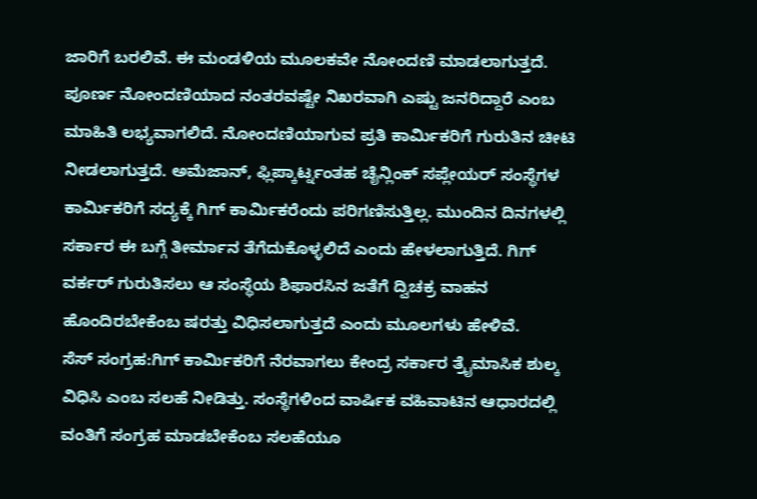ಜಾರಿಗೆ ಬರಲಿವೆ. ಈ ಮಂಡಳಿಯ ಮೂಲಕವೇ ನೋಂದಣಿ ಮಾಡಲಾಗುತ್ತದೆ. ಪೂರ್ಣ ನೋಂದಣಿಯಾದ ನಂತರವಷ್ಟೇ ನಿಖರವಾಗಿ ಎಷ್ಟು ಜನರಿದ್ದಾರೆ ಎಂಬ ಮಾಹಿತಿ ಲಭ್ಯವಾಗಲಿದೆ. ನೋಂದಣಿಯಾಗುವ ಪ್ರತಿ ಕಾರ್ವಿುಕರಿಗೆ ಗುರುತಿನ ಚೀಟಿ ನೀಡಲಾಗುತ್ತದೆ. ಅಮೆಜಾನ್, ಫ್ಲಿಪ್ಕಾರ್ಟ್ನಂತಹ ಚೈನ್ಲಿಂಕ್ ಸಪ್ಲೇಯರ್ ಸಂಸ್ಥೆಗಳ ಕಾರ್ವಿುಕರಿಗೆ ಸದ್ಯಕ್ಕೆ ಗಿಗ್ ಕಾರ್ವಿುಕರೆಂದು ಪರಿಗಣಿಸುತ್ತಿಲ್ಲ. ಮುಂದಿನ ದಿನಗಳಲ್ಲಿ ಸರ್ಕಾರ ಈ ಬಗ್ಗೆ ತೀರ್ಮಾನ ತೆಗೆದುಕೊಳ್ಳಲಿದೆ ಎಂದು ಹೇಳಲಾಗುತ್ತಿದೆ. ಗಿಗ್ ವರ್ಕರ್ ಗುರುತಿಸಲು ಆ ಸಂಸ್ಥೆಯ ಶಿಫಾರಸಿನ ಜತೆಗೆ ದ್ವಿಚಕ್ರ ವಾಹನ ಹೊಂದಿರಬೇಕೆಂಬ ಷರತ್ತು ವಿಧಿಸಲಾಗುತ್ತದೆ ಎಂದು ಮೂಲಗಳು ಹೇಳಿವೆ.
ಸೆಸ್ ಸಂಗ್ರಹ:ಗಿಗ್ ಕಾರ್ವಿುಕರಿಗೆ ನೆರವಾಗಲು ಕೇಂದ್ರ ಸರ್ಕಾರ ತ್ರೖೆಮಾಸಿಕ ಶುಲ್ಕ ವಿಧಿಸಿ ಎಂಬ ಸಲಹೆ ನೀಡಿತ್ತು. ಸಂಸ್ಥೆಗಳಿಂದ ವಾರ್ಷಿಕ ವಹಿವಾಟಿನ ಆಧಾರದಲ್ಲಿ ವಂತಿಗೆ ಸಂಗ್ರಹ ಮಾಡಬೇಕೆಂಬ ಸಲಹೆಯೂ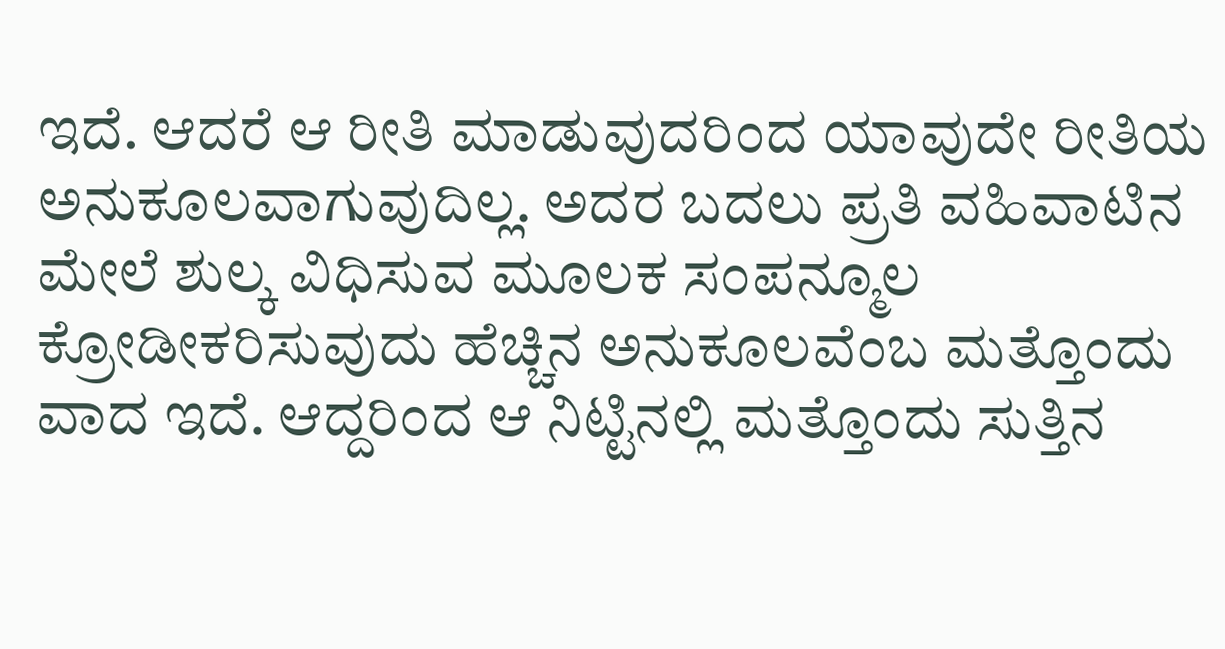ಇದೆ. ಆದರೆ ಆ ರೀತಿ ಮಾಡುವುದರಿಂದ ಯಾವುದೇ ರೀತಿಯ ಅನುಕೂಲವಾಗುವುದಿಲ್ಲ. ಅದರ ಬದಲು ಪ್ರತಿ ವಹಿವಾಟಿನ ಮೇಲೆ ಶುಲ್ಕ ವಿಧಿಸುವ ಮೂಲಕ ಸಂಪನ್ಮೂಲ ಕ್ರೋಡೀಕರಿಸುವುದು ಹೆಚ್ಚಿನ ಅನುಕೂಲವೆಂಬ ಮತ್ತೊಂದು ವಾದ ಇದೆ. ಆದ್ದರಿಂದ ಆ ನಿಟ್ಟಿನಲ್ಲಿ ಮತ್ತೊಂದು ಸುತ್ತಿನ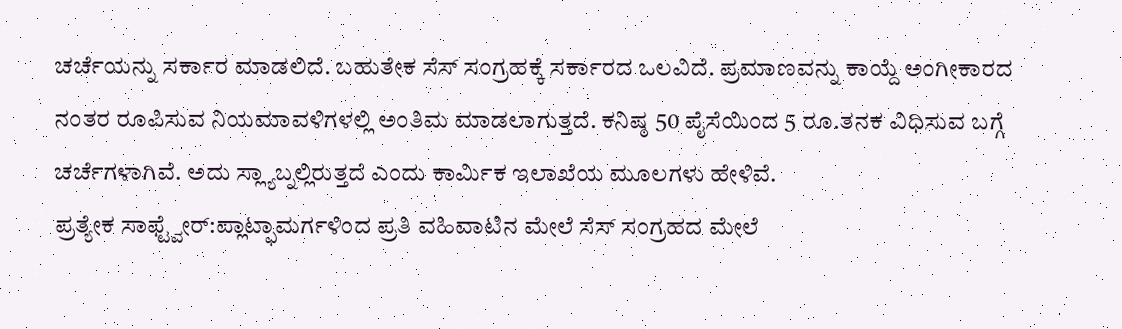ಚರ್ಚೆಯನ್ನು ಸರ್ಕಾರ ಮಾಡಲಿದೆ. ಬಹುತೇಕ ಸೆಸ್ ಸಂಗ್ರಹಕ್ಕೆ ಸರ್ಕಾರದ ಒಲವಿದೆ. ಪ್ರಮಾಣವನ್ನು ಕಾಯ್ದೆ ಅಂಗೀಕಾರದ ನಂತರ ರೂಪಿಸುವ ನಿಯಮಾವಳಿಗಳಲ್ಲಿ ಅಂತಿಮ ಮಾಡಲಾಗುತ್ತದೆ. ಕನಿಷ್ಠ 50 ಪೈಸೆಯಿಂದ 5 ರೂ.ತನಕ ವಿಧಿಸುವ ಬಗ್ಗೆ ಚರ್ಚೆಗಳಾಗಿವೆ. ಅದು ಸ್ಲ್ಯಾಬ್ನಲ್ಲಿರುತ್ತದೆ ಎಂದು ಕಾರ್ವಿುಕ ಇಲಾಖೆಯ ಮೂಲಗಳು ಹೇಳಿವೆ.
ಪ್ರತ್ಯೇಕ ಸಾಫ್ಟ್ವೇರ್:ಪ್ಲಾಟ್ಫಾಮರ್ಗಳಿಂದ ಪ್ರತಿ ವಹಿವಾಟಿನ ಮೇಲೆ ಸೆಸ್ ಸಂಗ್ರಹದ ಮೇಲೆ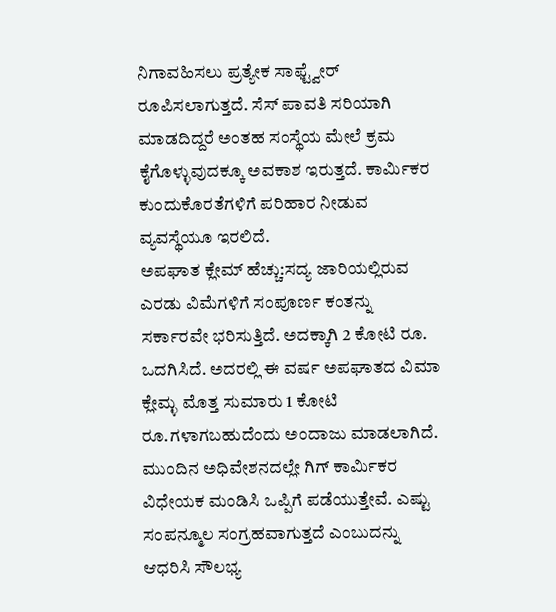ನಿಗಾವಹಿಸಲು ಪ್ರತ್ಯೇಕ ಸಾಫ್ಟ್ವೇರ್ ರೂಪಿಸಲಾಗುತ್ತದೆ. ಸೆಸ್ ಪಾವತಿ ಸರಿಯಾಗಿ ಮಾಡದಿದ್ದರೆ ಅಂತಹ ಸಂಸ್ಥೆಯ ಮೇಲೆ ಕ್ರಮ ಕೈಗೊಳ್ಳುವುದಕ್ಕೂ ಅವಕಾಶ ಇರುತ್ತದೆ. ಕಾರ್ವಿುಕರ ಕುಂದುಕೊರತೆಗಳಿಗೆ ಪರಿಹಾರ ನೀಡುವ ವ್ಯವಸ್ಥೆಯೂ ಇರಲಿದೆ.
ಅಪಘಾತ ಕ್ಲೇಮ್ ಹೆಚ್ಚು:ಸದ್ಯ ಜಾರಿಯಲ್ಲಿರುವ ಎರಡು ವಿಮೆಗಳಿಗೆ ಸಂಪೂರ್ಣ ಕಂತನ್ನು ಸರ್ಕಾರವೇ ಭರಿಸುತ್ತಿದೆ. ಅದಕ್ಕಾಗಿ 2 ಕೋಟಿ ರೂ. ಒದಗಿಸಿದೆ. ಅದರಲ್ಲಿ ಈ ವರ್ಷ ಅಪಘಾತದ ವಿಮಾ ಕ್ಲೇಮ್ಳ ಮೊತ್ತ ಸುಮಾರು 1 ಕೋಟಿ ರೂ.ಗಳಾಗಬಹುದೆಂದು ಅಂದಾಜು ಮಾಡಲಾಗಿದೆ.
ಮುಂದಿನ ಅಧಿವೇಶನದಲ್ಲೇ ಗಿಗ್ ಕಾರ್ವಿುಕರ ವಿಧೇಯಕ ಮಂಡಿಸಿ ಒಪ್ಪಿಗೆ ಪಡೆಯುತ್ತೇವೆ. ಎಷ್ಟು ಸಂಪನ್ಮೂಲ ಸಂಗ್ರಹವಾಗುತ್ತದೆ ಎಂಬುದನ್ನು ಆಧರಿಸಿ ಸೌಲಭ್ಯ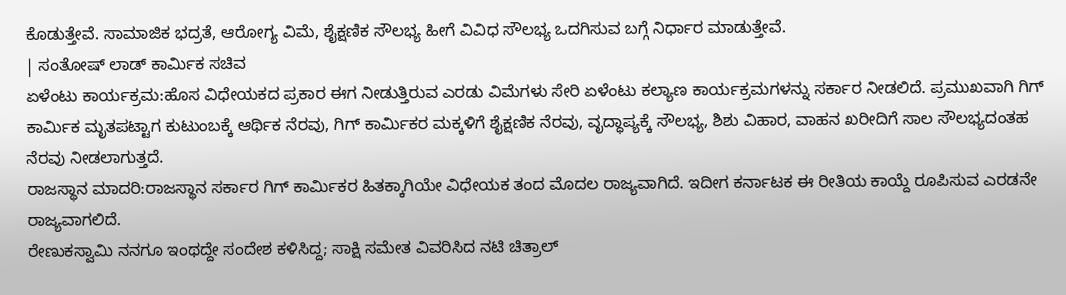ಕೊಡುತ್ತೇವೆ. ಸಾಮಾಜಿಕ ಭದ್ರತೆ, ಆರೋಗ್ಯ ವಿಮೆ, ಶೈಕ್ಷಣಿಕ ಸೌಲಭ್ಯ ಹೀಗೆ ವಿವಿಧ ಸೌಲಭ್ಯ ಒದಗಿಸುವ ಬಗ್ಗೆ ನಿರ್ಧಾರ ಮಾಡುತ್ತೇವೆ.
| ಸಂತೋಷ್ ಲಾಡ್ ಕಾರ್ವಿುಕ ಸಚಿವ
ಏಳೆಂಟು ಕಾರ್ಯಕ್ರಮ:ಹೊಸ ವಿಧೇಯಕದ ಪ್ರಕಾರ ಈಗ ನೀಡುತ್ತಿರುವ ಎರಡು ವಿಮೆಗಳು ಸೇರಿ ಏಳೆಂಟು ಕಲ್ಯಾಣ ಕಾರ್ಯಕ್ರಮಗಳನ್ನು ಸರ್ಕಾರ ನೀಡಲಿದೆ. ಪ್ರಮುಖವಾಗಿ ಗಿಗ್ ಕಾರ್ವಿುಕ ಮೃತಪಟ್ಟಾಗ ಕುಟುಂಬಕ್ಕೆ ಆರ್ಥಿಕ ನೆರವು, ಗಿಗ್ ಕಾರ್ವಿುಕರ ಮಕ್ಕಳಿಗೆ ಶೈಕ್ಷಣಿಕ ನೆರವು, ವೃದ್ಧಾಪ್ಯಕ್ಕೆ ಸೌಲಭ್ಯ, ಶಿಶು ವಿಹಾರ, ವಾಹನ ಖರೀದಿಗೆ ಸಾಲ ಸೌಲಭ್ಯದಂತಹ ನೆರವು ನೀಡಲಾಗುತ್ತದೆ.
ರಾಜಸ್ಥಾನ ಮಾದರಿ:ರಾಜಸ್ಥಾನ ಸರ್ಕಾರ ಗಿಗ್ ಕಾರ್ವಿುಕರ ಹಿತಕ್ಕಾಗಿಯೇ ವಿಧೇಯಕ ತಂದ ಮೊದಲ ರಾಜ್ಯವಾಗಿದೆ. ಇದೀಗ ಕರ್ನಾಟಕ ಈ ರೀತಿಯ ಕಾಯ್ದೆ ರೂಪಿಸುವ ಎರಡನೇ ರಾಜ್ಯವಾಗಲಿದೆ.
ರೇಣುಕಸ್ವಾಮಿ ನನಗೂ ಇಂಥದ್ದೇ ಸಂದೇಶ ಕಳಿಸಿದ್ದ; ಸಾಕ್ಷಿ ಸಮೇತ ವಿವರಿಸಿದ ನಟಿ ಚಿತ್ರಾಲ್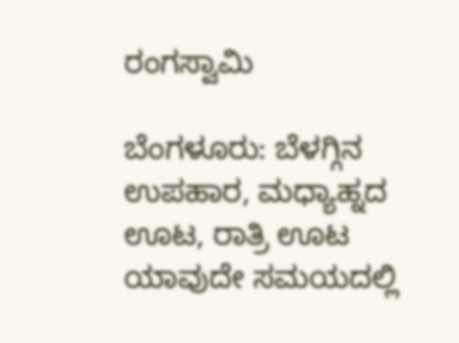ರಂಗಸ್ವಾಮಿ

ಬೆಂಗಳೂರು: ಬೆಳಗ್ಗಿನ ಉಪಹಾರ, ಮಧ್ಯಾಹ್ನದ ಊಟ, ರಾತ್ರಿ ಊಟ ಯಾವುದೇ ಸಮಯದಲ್ಲಿ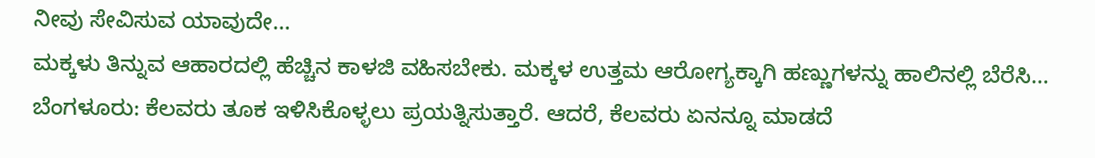ನೀವು ಸೇವಿಸುವ ಯಾವುದೇ…
ಮಕ್ಕಳು ತಿನ್ನುವ ಆಹಾರದಲ್ಲಿ ಹೆಚ್ಚಿನ ಕಾಳಜಿ ವಹಿಸಬೇಕು. ಮಕ್ಕಳ ಉತ್ತಮ ಆರೋಗ್ಯಕ್ಕಾಗಿ ಹಣ್ಣುಗಳನ್ನು ಹಾಲಿನಲ್ಲಿ ಬೆರೆಸಿ…
ಬೆಂಗಳೂರು: ಕೆಲವರು ತೂಕ ಇಳಿಸಿಕೊಳ್ಳಲು ಪ್ರಯತ್ನಿಸುತ್ತಾರೆ. ಆದರೆ, ಕೆಲವರು ಏನನ್ನೂ ಮಾಡದೆ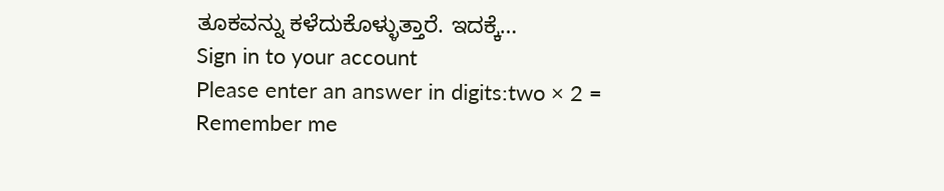ತೂಕವನ್ನು ಕಳೆದುಕೊಳ್ಳುತ್ತಾರೆ. ಇದಕ್ಕೆ…
Sign in to your account
Please enter an answer in digits:two × 2 =
Remember me